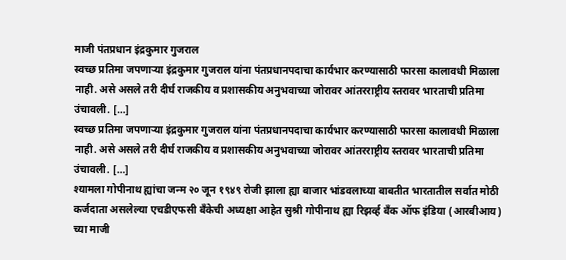माजी पंतप्रधान इंद्रकुमार गुजराल
स्वच्छ प्रतिमा जपणाऱ्या इंद्रकुमार गुजराल यांना पंतप्रधानपदाचा कार्यभार करण्यासाठी फारसा कालावधी मिळाला नाही. असे असले तरी दीर्घ राजकीय व प्रशासकीय अनुभवाच्या जोरावर आंतरराष्ट्रीय स्तरावर भारताची प्रतिमा उंचावली. […]
स्वच्छ प्रतिमा जपणाऱ्या इंद्रकुमार गुजराल यांना पंतप्रधानपदाचा कार्यभार करण्यासाठी फारसा कालावधी मिळाला नाही. असे असले तरी दीर्घ राजकीय व प्रशासकीय अनुभवाच्या जोरावर आंतरराष्ट्रीय स्तरावर भारताची प्रतिमा उंचावली. […]
श्यामला गोपीनाथ ह्यांचा जन्म २० जून १९४९ रोजी झाला ह्या बाजार भांडवलाच्या बाबतीत भारतातील सर्वात मोठी कर्जदाता असलेल्या एचडीएफसी बँकेची अध्यक्षा आहेत सुश्री गोपीनाथ ह्या रिझर्व्ह बँक ऑफ इंडिया (आरबीआय) च्या माजी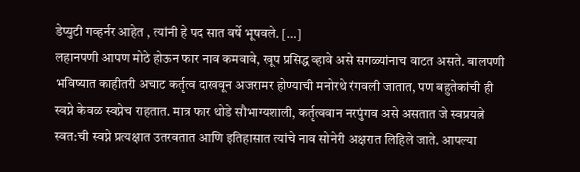डेप्युटी गव्हर्नर आहेत , त्यांनी हे पद सात वर्षे भूषवले. […]
लहानपणी आपण मोठे होऊन फार नाव कमवावे, खूप प्रसिद्ध व्हावे असे सगळ्यांनाच वाटत असते. बालपणी भविष्यात काहीतरी अचाट कर्तृत्व दाखवून अजरामर होण्याची मनोरथे रंगवली जातात, पण बहुतेकांची ही स्वप्ने केवळ स्वप्नेच राहतात. मात्र फार थोडे सौभाग्यशाली, कर्तृत्ववान नरपुंगव असे असतात जे स्वप्रयत्ने स्वत:ची स्वप्ने प्रत्यक्षात उतरवतात आणि इतिहासात त्यांचे नाव सोनेरी अक्षरात लिहिले जाते. आपल्या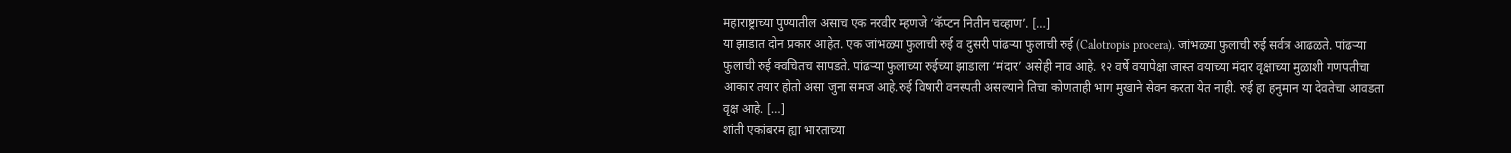महाराष्ट्राच्या पुण्यातील असाच एक नरवीर म्हणजे ‘कॅप्टन नितीन चव्हाण’. […]
या झाडात दोन प्रकार आहेत. एक जांभळ्या फुलाची रुई व दुसरी पांढऱ्या फुलाची रुई (Calotropis procera). जांभळ्या फुलाची रुई सर्वत्र आढळते. पांढऱ्या फुलाची रुई क्वचितच सापडते. पांढऱ्या फुलाच्या रुईच्या झाडाला ‘मंदार’ असेही नाव आहे. १२ वर्षे वयापेक्षा जास्त वयाच्या मंदार वृक्षाच्या मुळाशी गणपतीचा आकार तयार होतो असा जुना समज आहे.रुई विषारी वनस्पती असल्याने तिचा कोणताही भाग मुखाने सेवन करता येत नाही. रुई हा हनुमान या देवतेचा आवडता वृक्ष आहे. […]
शांती एकांबरम ह्या भारताच्या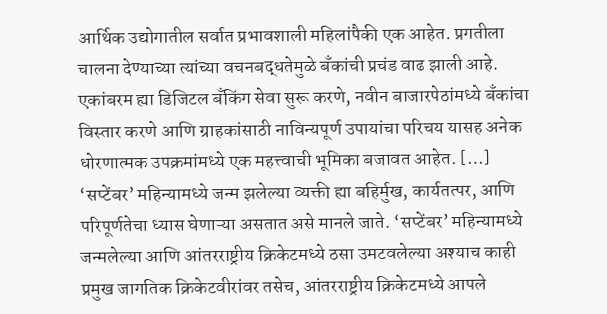आर्थिक उद्योगातील सर्वात प्रभावशाली महिलांपैकी एक आहेत. प्रगतीला चालना देण्याच्या त्यांच्या वचनबद्धतेमुळे बँकांची प्रचंड वाढ झाली आहे. एकांबरम ह्या डिजिटल बँकिंग सेवा सुरू करणे, नवीन बाजारपेठांमध्ये बँकांचा विस्तार करणे आणि ग्राहकांसाठी नाविन्यपूर्ण उपायांचा परिचय यासह अनेक धोरणात्मक उपक्रमांमध्ये एक महत्त्वाची भूमिका बजावत आहेत. […]
‘सप्टेंबर’ महिन्यामध्ये जन्म झलेल्या व्यक्ती ह्या बहिर्मुख, कार्यतत्पर, आणि परिपूर्णतेचा ध्यास घेणाऱ्या असतात असे मानले जाते. ‘सप्टेंबर’ महिन्यामध्ये जन्मलेल्या आणि आंतरराष्ट्रीय क्रिकेटमध्ये ठसा उमटवलेल्या अश्याच काही प्रमुख जागतिक क्रिकेटवीरांवर तसेच, आंतरराष्ट्रीय क्रिकेटमध्ये आपले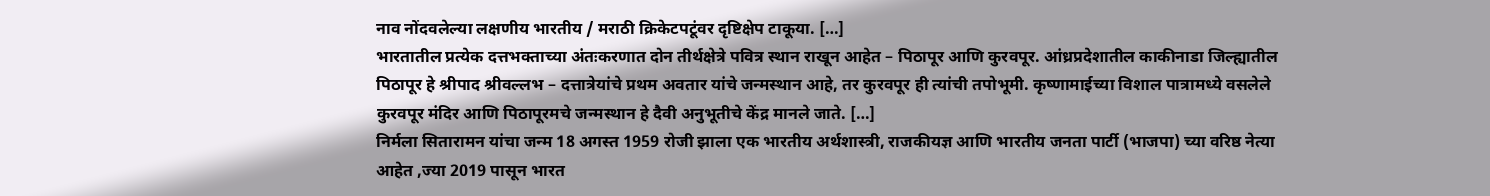नाव नोंदवलेल्या लक्षणीय भारतीय / मराठी क्रिकेटपटूंवर दृष्टिक्षेप टाकूया. […]
भारतातील प्रत्येक दत्तभक्ताच्या अंतःकरणात दोन तीर्थक्षेत्रे पवित्र स्थान राखून आहेत – पिठापूर आणि कुरवपूर. आंध्रप्रदेशातील काकीनाडा जिल्ह्यातील पिठापूर हे श्रीपाद श्रीवल्लभ – दत्तात्रेयांचे प्रथम अवतार यांचे जन्मस्थान आहे, तर कुरवपूर ही त्यांची तपोभूमी. कृष्णामाईच्या विशाल पात्रामध्ये वसलेले कुरवपूर मंदिर आणि पिठापूरमचे जन्मस्थान हे दैवी अनुभूतीचे केंद्र मानले जाते. […]
निर्मला सितारामन यांचा जन्म 18 अगस्त 1959 रोजी झाला एक भारतीय अर्थशास्त्री, राजकीयज्ञ आणि भारतीय जनता पार्टी (भाजपा) च्या वरिष्ठ नेत्या आहेत ,ज्या 2019 पासून भारत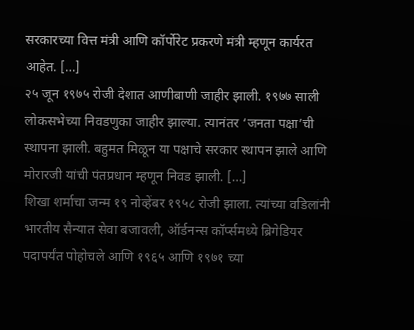सरकारच्या वित्त मंत्री आणि कॉर्पोरेट प्रकरणे मंत्री म्हणून कार्यरत आहेत. […]
२५ जून १९७५ रोजी देशात आणीबाणी जाहीर झाली. १९७७ साली लोकसभेच्या निवडणुका जाहीर झाल्या. त्यानंतर ‘जनता पक्षा’ची स्थापना झाली. बहुमत मिळून या पक्षाचे सरकार स्थापन झाले आणि मोरारजी यांची पंतप्रधान म्हणून निवड झाली. […]
शिखा शर्माचा जन्म १९ नोव्हेंबर १९५८ रोजी झाला. त्यांच्या वडिलांनी भारतीय सैन्यात सेवा बजावली, ऑर्डनन्स कॉर्प्समध्ये ब्रिगेडियर पदापर्यंत पोहोचले आणि १९६५ आणि १९७१ च्या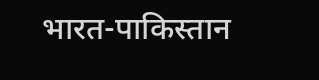भारत-पाकिस्तान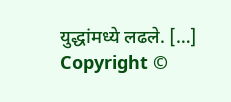युद्धांमध्ये लढले. […]
Copyright ©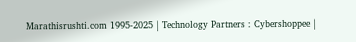Marathisrushti.com 1995-2025 | Technology Partners : Cybershoppee |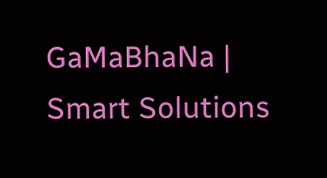GaMaBhaNa | Smart Solutions